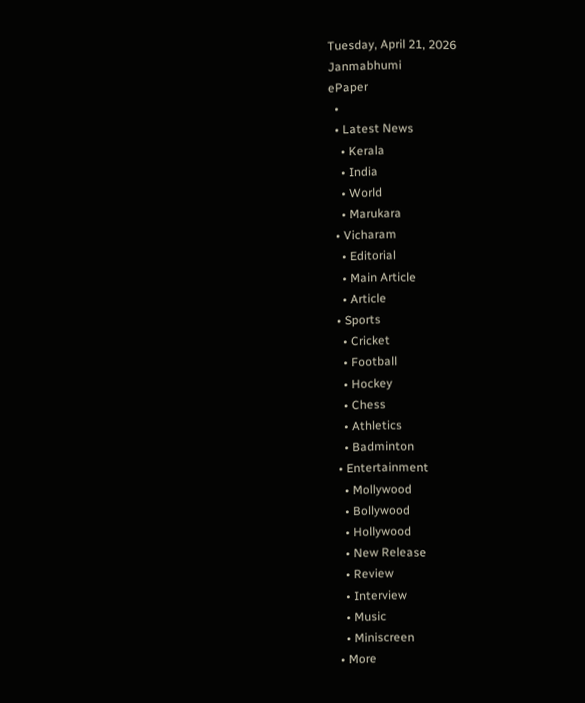Tuesday, April 21, 2026
Janmabhumi
ePaper
  •
  • Latest News
    • Kerala
    • India
    • World
    • Marukara
  • Vicharam
    • Editorial
    • Main Article
    • Article
  • Sports
    • Cricket
    • Football
    • Hockey
    • Chess
    • Athletics
    • Badminton
  • Entertainment
    • Mollywood
    • Bollywood
    • Hollywood
    • New Release
    • Review
    • Interview
    • Music
    • Miniscreen
  • More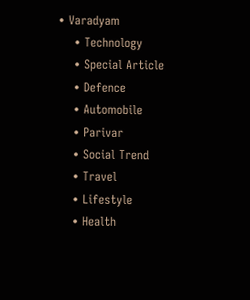• Varadyam
    • Technology
    • Special Article
    • Defence
    • Automobile
    • Parivar
    • Social Trend
    • Travel
    • Lifestyle
    • Health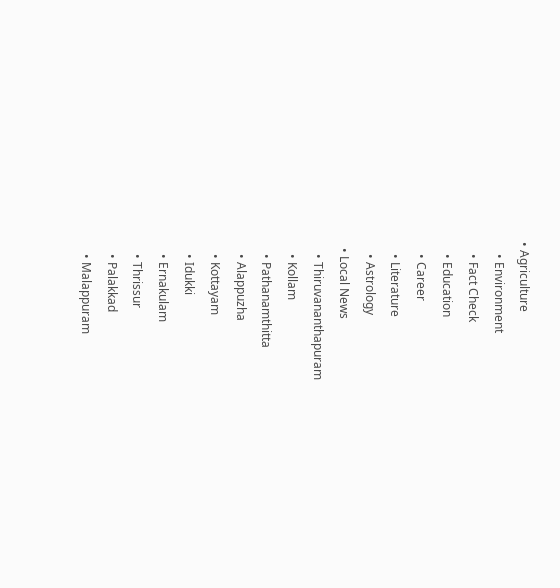• Agriculture
    • Environment
    • Fact Check
    • Education
    • Career
    • Literature
    • Astrology
  • Local News
    • Thiruvananthapuram
    • Kollam
    • Pathanamthitta
    • Alappuzha
    • Kottayam
    • Idukki
    • Ernakulam
    • Thrissur
    • Palakkad
    • Malappuram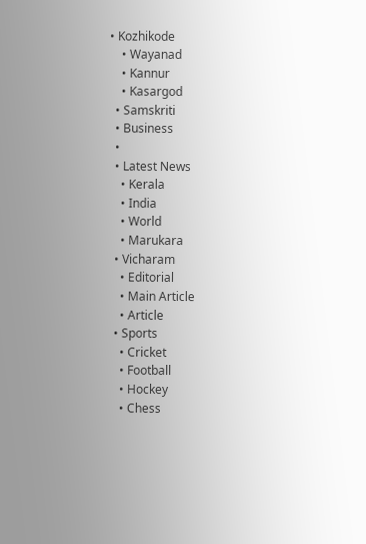• Kozhikode
    • Wayanad
    • Kannur
    • Kasargod
  • Samskriti
  • Business
  •
  • Latest News
    • Kerala
    • India
    • World
    • Marukara
  • Vicharam
    • Editorial
    • Main Article
    • Article
  • Sports
    • Cricket
    • Football
    • Hockey
    • Chess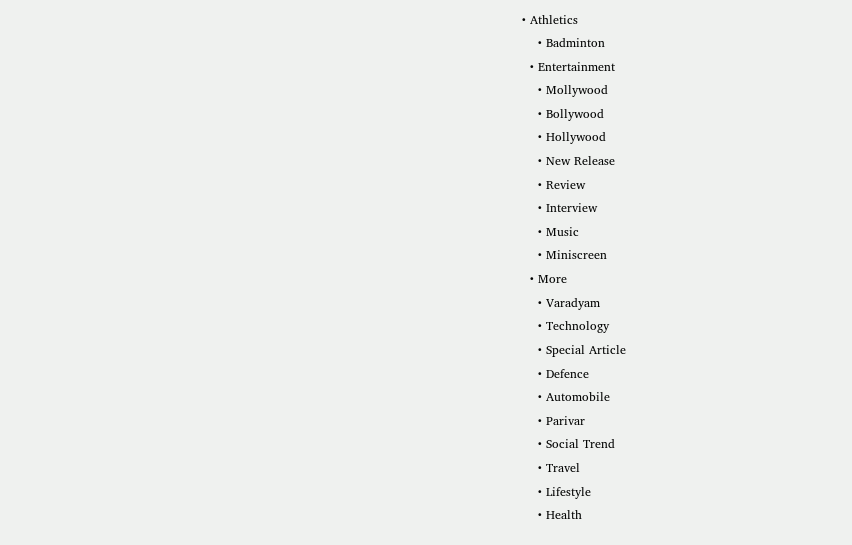• Athletics
    • Badminton
  • Entertainment
    • Mollywood
    • Bollywood
    • Hollywood
    • New Release
    • Review
    • Interview
    • Music
    • Miniscreen
  • More
    • Varadyam
    • Technology
    • Special Article
    • Defence
    • Automobile
    • Parivar
    • Social Trend
    • Travel
    • Lifestyle
    • Health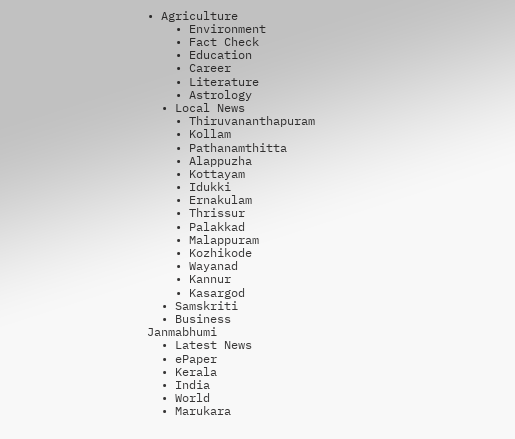• Agriculture
    • Environment
    • Fact Check
    • Education
    • Career
    • Literature
    • Astrology
  • Local News
    • Thiruvananthapuram
    • Kollam
    • Pathanamthitta
    • Alappuzha
    • Kottayam
    • Idukki
    • Ernakulam
    • Thrissur
    • Palakkad
    • Malappuram
    • Kozhikode
    • Wayanad
    • Kannur
    • Kasargod
  • Samskriti
  • Business
Janmabhumi
  • Latest News
  • ePaper
  • Kerala
  • India
  • World
  • Marukara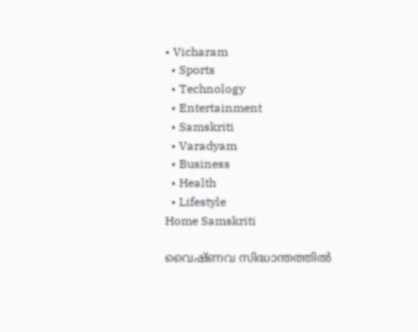• Vicharam
  • Sports
  • Technology
  • Entertainment
  • Samskriti
  • Varadyam
  • Business
  • Health
  • Lifestyle
Home Samskriti

വൈഷ്ണവ സിദ്ധാന്തത്തില്‍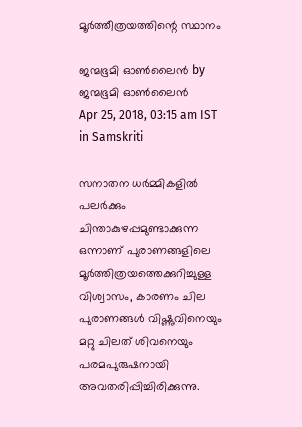മൂര്‍ത്തീത്രയത്തിന്റെ സ്ഥാനം

ജന്മഭൂമി ഓണ്‍ലൈന്‍ by ജന്മഭൂമി ഓണ്‍ലൈന്‍
Apr 25, 2018, 03:15 am IST
in Samskriti

സനാതന ധര്‍മ്മികളില്‍ പലര്‍ക്കും ചിന്താകുഴപ്പമുണ്ടാക്കുന്ന ഒന്നാണ് പുരാണങ്ങളിലെ മൂര്‍ത്തിത്രയത്തെക്കുറിച്ചുള്ള വിശ്വാസം, കാരണം ചില പുരാണങ്ങള്‍ വിഷ്ണുവിനെയും മറ്റു ചിലത് ശിവനെയും പരമപുരുഷനായി അവതരിപ്പിച്ചിരിക്കുന്നു.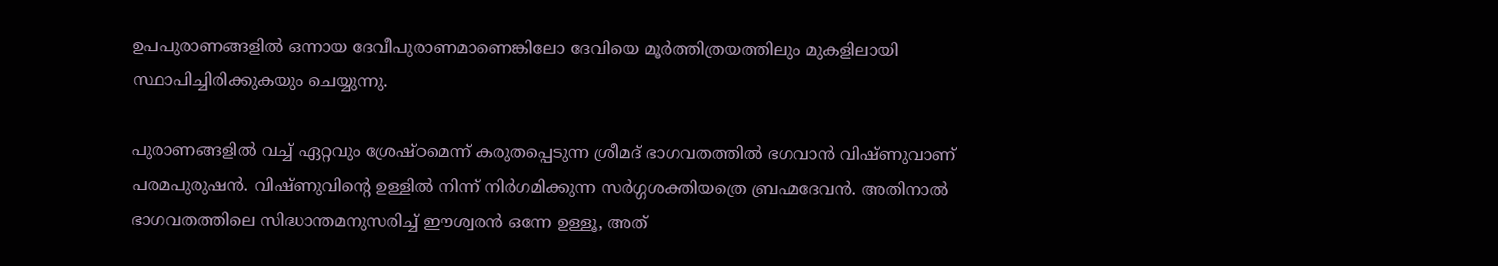ഉപപുരാണങ്ങളില്‍ ഒന്നായ ദേവീപുരാണമാണെങ്കിലോ ദേവിയെ മൂര്‍ത്തിത്രയത്തിലും മുകളിലായി സ്ഥാപിച്ചിരിക്കുകയും ചെയ്യുന്നു.

പുരാണങ്ങളില്‍ വച്ച് ഏറ്റവും ശ്രേഷ്ഠമെന്ന് കരുതപ്പെടുന്ന ശ്രീമദ് ഭാഗവതത്തില്‍ ഭഗവാന്‍ വിഷ്ണുവാണ് പരമപുരുഷന്‍. വിഷ്ണുവിന്റെ ഉള്ളില്‍ നിന്ന് നിര്‍ഗമിക്കുന്ന സര്‍ഗ്ഗശക്തിയത്രെ ബ്രഹ്മദേവന്‍. അതിനാല്‍ ഭാഗവതത്തിലെ സിദ്ധാന്തമനുസരിച്ച് ഈശ്വരന്‍ ഒന്നേ ഉള്ളൂ, അത്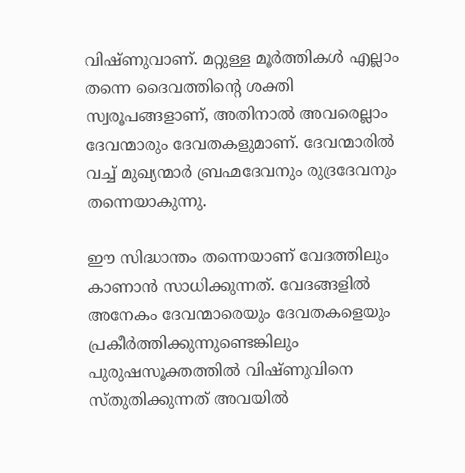വിഷ്ണുവാണ്. മറ്റുള്ള മൂര്‍ത്തികള്‍ എല്ലാം തന്നെ ദൈവത്തിന്റെ ശക്തി സ്വരൂപങ്ങളാണ്, അതിനാല്‍ അവരെല്ലാം ദേവന്മാരും ദേവതകളുമാണ്. ദേവന്മാരില്‍ വച്ച് മുഖ്യന്മാര്‍ ബ്രഹ്മദേവനും രുദ്രദേവനും തന്നെയാകുന്നു.

ഈ സിദ്ധാന്തം തന്നെയാണ് വേദത്തിലും കാണാന്‍ സാധിക്കുന്നത്. വേദങ്ങളില്‍ അനേകം ദേവന്മാരെയും ദേവതകളെയും പ്രകീര്‍ത്തിക്കുന്നുണ്ടെങ്കിലും പുരുഷസൂക്തത്തില്‍ വിഷ്ണുവിനെ സ്തുതിക്കുന്നത് അവയില്‍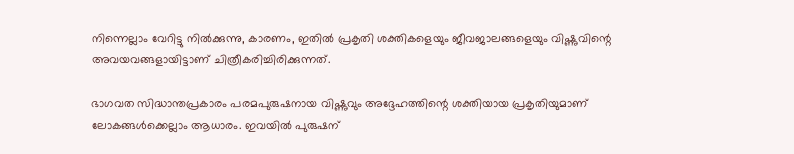നിന്നെല്ലാം വേറിട്ടു നില്‍ക്കുന്നു, കാരണം, ഇതില്‍ പ്രകൃതി ശക്തികളെയും ജീവജാലങ്ങളെയും വിഷ്ണുവിന്റെ                   അവയവങ്ങളായിട്ടാണ് ചിത്രീകരിച്ചിരിക്കുന്നത്.

ഭാഗവത സിദ്ധാന്തപ്രകാരം പരമപുരുഷനായ വിഷ്ണുവും അദ്ദേഹത്തിന്റെ ശക്തിയായ പ്രകൃതിയുമാണ് ലോകങ്ങള്‍ക്കെല്ലാം ആധാരം. ഇവയില്‍ പുരുഷന്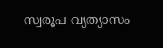സ്വരൂപ വ്യത്യാസം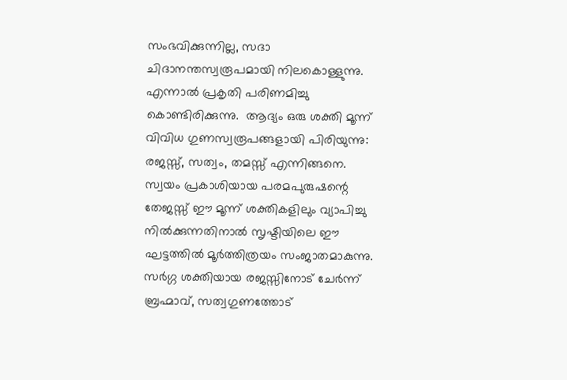സംഭവിക്കുന്നില്ല, സദാ ചിദാനന്തസ്വരൂപമായി നിലകൊള്ളുന്നു. എന്നാല്‍ പ്രകൃതി പരിണമിച്ചു കൊണ്ടിരിക്കുന്നു.  ആദ്യം ഒരു ശക്തി മൂന്ന് വിവിധ ഗുണസ്വരൂപങ്ങളായി പിരിയുന്നു: രജസ്സ്, സത്വം, തമസ്സ് എന്നിങ്ങനെ. സ്വയം പ്രകാശിയായ പരമപുരുഷന്റെ തേജസ്സ് ഈ മൂന്ന് ശക്തികളിലും വ്യാപിച്ചു നില്‍ക്കുന്നതിനാല്‍ സൃഷ്ടിയിലെ ഈ ഘട്ടത്തില്‍ മൂര്‍ത്തിത്രയം സംജാതമാകുന്നു. സര്‍ഗ്ഗ ശക്തിയായ രജസ്സിനോട് ചേര്‍ന്ന് ബ്രഹ്മാവ്, സത്വഗുണത്തോട്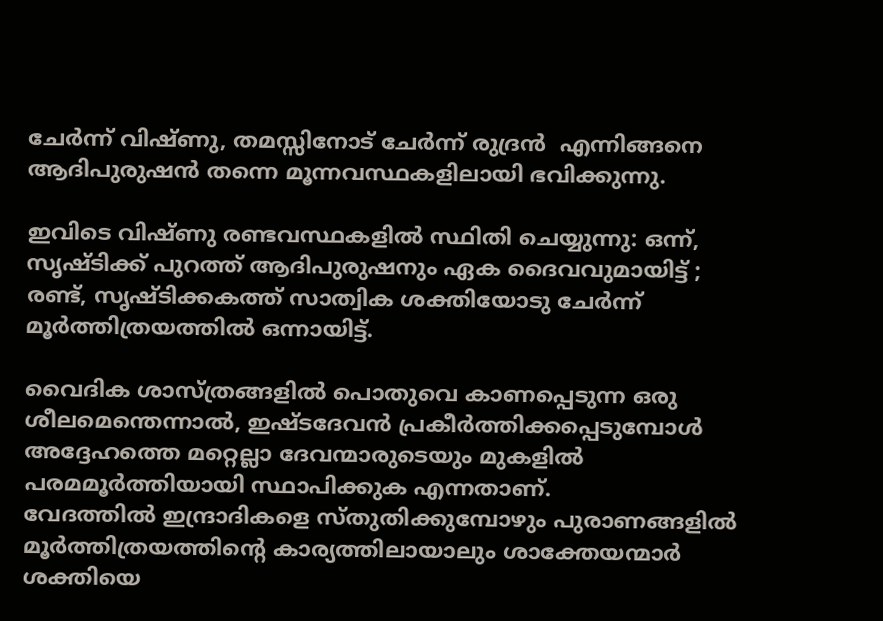ചേര്‍ന്ന് വിഷ്ണു, തമസ്സിനോട് ചേര്‍ന്ന് രുദ്രന്‍  എന്നിങ്ങനെ ആദിപുരുഷന്‍ തന്നെ മൂന്നവസ്ഥകളിലായി ഭവിക്കുന്നു.

ഇവിടെ വിഷ്ണു രണ്ടവസ്ഥകളില്‍ സ്ഥിതി ചെയ്യുന്നു: ഒന്ന്, സൃഷ്ടിക്ക് പുറത്ത് ആദിപുരുഷനും ഏക ദൈവവുമായിട്ട് ; രണ്ട്, സൃഷ്ടിക്കകത്ത് സാത്വിക ശക്തിയോടു ചേര്‍ന്ന് മൂര്‍ത്തിത്രയത്തില്‍ ഒന്നായിട്ട്.

വൈദിക ശാസ്ത്രങ്ങളില്‍ പൊതുവെ കാണപ്പെടുന്ന ഒരു ശീലമെന്തെന്നാല്‍, ഇഷ്ടദേവന്‍ പ്രകീര്‍ത്തിക്കപ്പെടുമ്പോള്‍ അദ്ദേഹത്തെ മറ്റെല്ലാ ദേവന്മാരുടെയും മുകളില്‍ പരമമൂര്‍ത്തിയായി സ്ഥാപിക്കുക എന്നതാണ്.                     വേദത്തില്‍ ഇന്ദ്രാദികളെ സ്തുതിക്കുമ്പോഴും പുരാണങ്ങളില്‍ മൂര്‍ത്തിത്രയത്തിന്റെ കാര്യത്തിലായാലും ശാക്തേയന്മാര്‍ ശക്തിയെ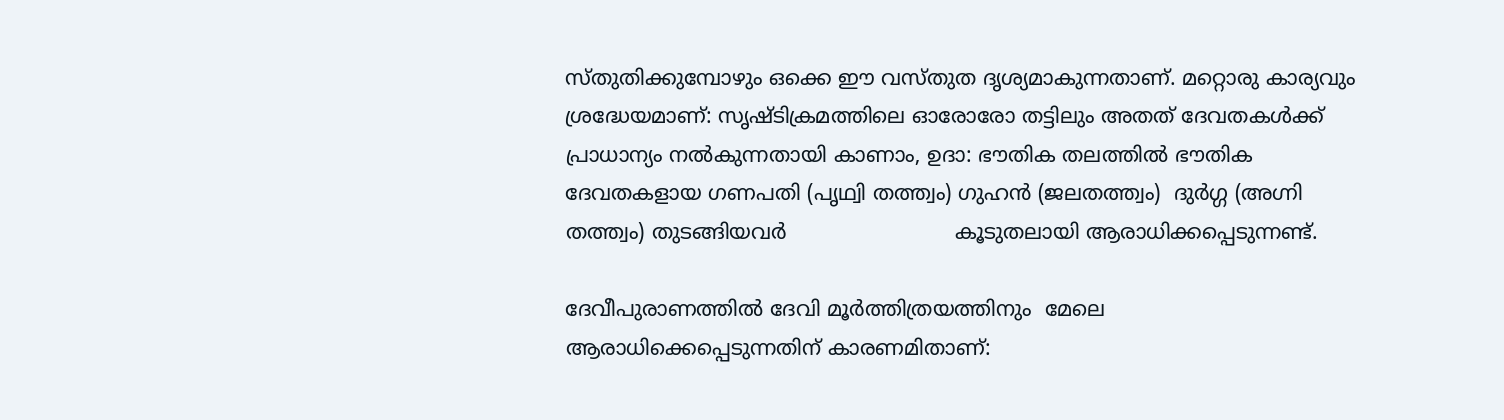സ്തുതിക്കുമ്പോഴും ഒക്കെ ഈ വസ്തുത ദൃശ്യമാകുന്നതാണ്. മറ്റൊരു കാര്യവും ശ്രദ്ധേയമാണ്: സൃഷ്ടിക്രമത്തിലെ ഓരോരോ തട്ടിലും അതത് ദേവതകള്‍ക്ക് പ്രാധാന്യം നല്‍കുന്നതായി കാണാം, ഉദാ: ഭൗതിക തലത്തില്‍ ഭൗതിക ദേവതകളായ ഗണപതി (പൃഥ്വി തത്ത്വം) ഗുഹന്‍ (ജലതത്ത്വം)  ദുര്‍ഗ്ഗ (അഗ്നി തത്ത്വം) തുടങ്ങിയവര്‍                          കൂടുതലായി ആരാധിക്കപ്പെടുന്നണ്ട്.

ദേവീപുരാണത്തില്‍ ദേവി മൂര്‍ത്തിത്രയത്തിനും  മേലെ ആരാധിക്കെപ്പെടുന്നതിന് കാരണമിതാണ്: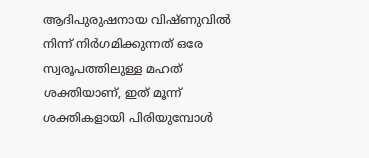ആദിപുരുഷനായ വിഷ്ണുവില്‍ നിന്ന് നിര്‍ഗമിക്കുന്നത് ഒരേ സ്വരൂപത്തിലുള്ള മഹത് ശക്തിയാണ്, ഇത് മൂന്ന് ശക്തികളായി പിരിയുമ്പോള്‍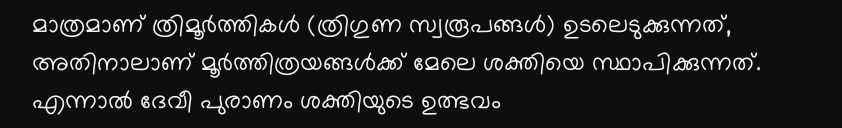മാത്രമാണ് ത്രിമൂര്‍ത്തികള്‍ (ത്രിഗുണ സ്വരൂപങ്ങള്‍) ഉടലെടുക്കുന്നത്,  അതിനാലാണ് മൂര്‍ത്തിത്രയങ്ങള്‍ക്ക് മേലെ ശക്തിയെ സ്ഥാപിക്കുന്നത്. എന്നാല്‍ ദേവീ പുരാണം ശക്തിയുടെ ഉത്ഭവം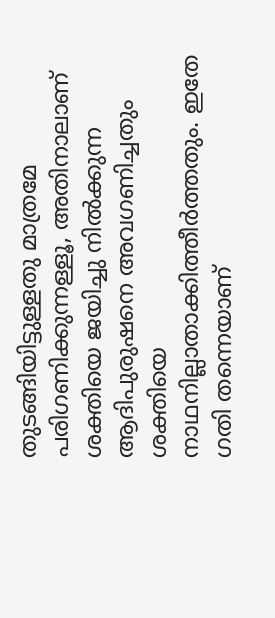തുടങ്ങിയിട്ടുള്ളതു മാത്രമേ പരിഗണിക്കുന്നള്ളൂ, അതിനാലാണ് ശക്തിയെ ജയിച്ചു നില്‍ക്കുന്ന ആദിപുരുഷനെ അവഗണിച്ചതും ശക്തിയെ നാഥനില്ലാതാക്കിത്തീര്‍ത്തതും. ഇതേ ഗതി തന്നെയാണ്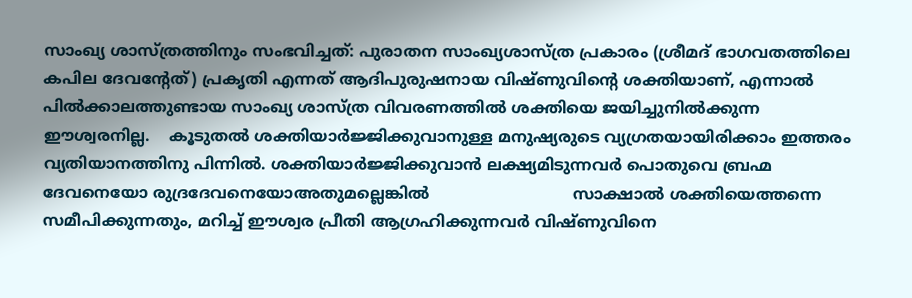സാംഖ്യ ശാസ്ത്രത്തിനും സംഭവിച്ചത്: പുരാതന സാംഖ്യശാസ്ത്ര പ്രകാരം (ശ്രീമദ് ഭാഗവതത്തിലെ കപില ദേവന്റേത്) പ്രകൃതി എന്നത് ആദിപുരുഷനായ വിഷ്ണുവിന്റെ ശക്തിയാണ്, എന്നാല്‍ പില്‍ക്കാലത്തുണ്ടായ സാംഖ്യ ശാസ്ത്ര വിവരണത്തില്‍ ശക്തിയെ ജയിച്ചുനില്‍ക്കുന്ന ഈശ്വരനില്ല.    കൂടുതല്‍ ശക്തിയാര്‍ജ്ജിക്കുവാനുള്ള മനുഷ്യരുടെ വ്യഗ്രതയായിരിക്കാം ഇത്തരം വ്യതിയാനത്തിനു പിന്നില്‍. ശക്തിയാര്‍ജ്ജിക്കുവാന്‍ ലക്ഷ്യമിടുന്നവര്‍ പൊതുവെ ബ്രഹ്മ ദേവനെയോ രുദ്രദേവനെയോഅതുമല്ലെങ്കില്‍                             സാക്ഷാല്‍ ശക്തിയെത്തന്നെ സമീപിക്കുന്നതും, മറിച്ച് ഈശ്വര പ്രീതി ആഗ്രഹിക്കുന്നവര്‍ വിഷ്ണുവിനെ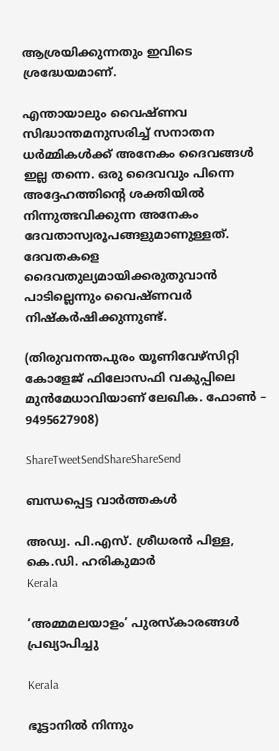ആശ്രയിക്കുന്നതും ഇവിടെ ശ്രദ്ധേയമാണ്.

എന്തായാലും വൈഷ്ണവ സിദ്ധാന്തമനുസരിച്ച് സനാതന ധര്‍മ്മികള്‍ക്ക് അനേകം ദൈവങ്ങള്‍ ഇല്ല തന്നെ. ഒരു ദൈവവും പിന്നെ അദ്ദേഹത്തിന്റെ ശക്തിയില്‍ നിന്നുത്ഭവിക്കുന്ന അനേകം ദേവതാസ്വരൂപങ്ങളുമാണുള്ളത്. ദേവതകളെ ദൈവതുല്യമായിക്കരുതുവാന്‍ പാടില്ലെന്നും വൈഷ്ണവര്‍ നിഷ്‌കര്‍ഷിക്കുന്നുണ്ട്.

(തിരുവനന്തപുരം യൂണിവേഴ്‌സിറ്റി കോളേജ് ഫിലോസഫി വകുപ്പിലെ മുന്‍മേധാവിയാണ് ലേഖിക. ഫോണ്‍ – 9495627908)

ShareTweetSendShareShareSend

ബന്ധപ്പെട്ട വാര്‍ത്തകള്‍

അഡ്വ. പി.എസ്. ശ്രീധരന്‍ പിള്ള, കെ.ഡി. ഹരികുമാര്‍
Kerala

‘അമ്മമലയാളം’ പുരസ്‌കാരങ്ങള്‍ പ്രഖ്യാപിച്ചു

Kerala

ഭൂട്ടാനിൽ നിന്നും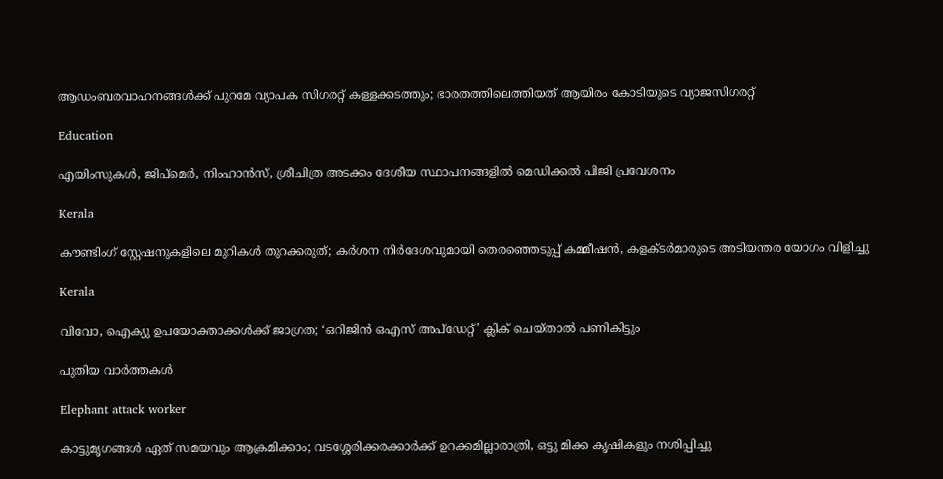ആഡംബരവാഹനങ്ങൾക്ക് പുറമേ വ്യാപക സിഗരറ്റ് കള്ളക്കടത്തും; ഭാരതത്തിലെത്തിയത് ആയിരം കോടിയുടെ വ്യാജസിഗരറ്റ്

Education

എയിംസുകള്‍, ജിപ്‌മെര്‍, നിംഹാന്‍സ്, ശ്രീചിത്ര അടക്കം ദേശീയ സ്ഥാപനങ്ങളില്‍ മെഡിക്കല്‍ പിജി പ്രവേശനം

Kerala

കൗണ്ടിംഗ് സ്റ്റേഷനുകളിലെ മുറികള്‍ തുറക്കരുത്; കര്‍ശന നിര്‍ദേശവുമായി തെരഞ്ഞെടുപ്പ് കമ്മീഷന്‍, കളക്ടര്‍മാരുടെ അടിയന്തര യോഗം വിളിച്ചു

Kerala

വിവോ, ഐക്യു ഉപയോക്താക്കള്‍ക്ക് ജാഗ്രത; ‘ഒറിജിന്‍ ഒഎസ് അപ്‌ഡേറ്റ്’ ക്ലിക് ചെയ്താല്‍ പണികിട്ടും

പുതിയ വാര്‍ത്തകള്‍

Elephant attack worker

കാട്ടുമൃഗങ്ങള്‍ ഏത് സമയവും ആക്രമിക്കാം; വടശ്ശേരിക്കരക്കാര്‍ക്ക് ഉറക്കമില്ലാരാത്രി, ഒട്ടു മിക്ക കൃഷികളും നശിപ്പിച്ചു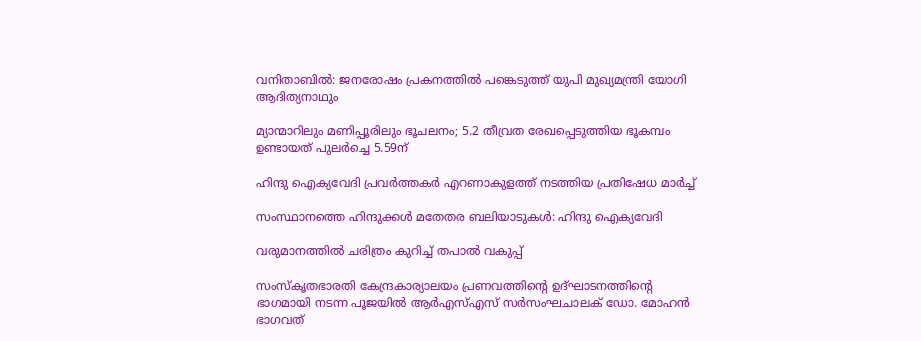വനിതാബിൽ: ജനരോഷം പ്രകനത്തിൽ പങ്കെടുത്ത് യുപി മുഖ്യമന്ത്രി യോഗി ആദിത്യനാഥും

മ്യാന്മാറിലും മണിപ്പൂരിലും ഭൂചലനം; 5.2 തീവ്രത രേഖപ്പെടുത്തിയ ഭൂകമ്പം ഉണ്ടായത് പുലർച്ചെ 5.59ന്

ഹിന്ദു ഐക്യവേദി പ്രവര്‍ത്തകര്‍ എറണാകുളത്ത് നടത്തിയ പ്രതിഷേധ മാര്‍ച്ച്

സംസ്ഥാനത്തെ ഹിന്ദുക്കള്‍ മതേതര ബലിയാടുകള്‍: ഹിന്ദു ഐക്യവേദി

വരുമാനത്തില്‍ ചരിത്രം കുറിച്ച് തപാല്‍ വകുപ്പ്

സംസ്‌കൃതഭാരതി കേന്ദ്രകാര്യാലയം പ്രണവത്തിന്റെ ഉദ്ഘാടനത്തിന്റെ ഭാഗമായി നടന്ന പൂജയില്‍ ആര്‍എസ്എസ് സര്‍സംഘചാലക് ഡോ. മോഹന്‍ ഭാഗവത്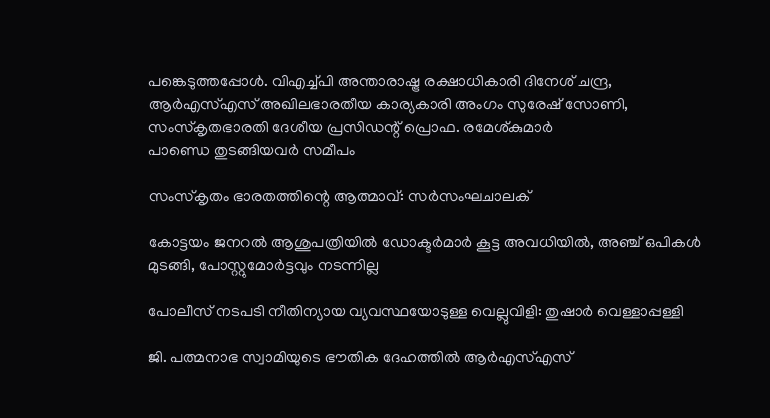പങ്കെടുത്തപ്പോള്‍. വിഎച്ച്പി അന്താരാഷ്ട്ര രക്ഷാധികാരി ദിനേശ് ചന്ദ്ര, ആര്‍എസ്എസ് അഖിലഭാരതീയ കാര്യകാരി അംഗം സുരേഷ് സോണി, സംസ്‌കൃതഭാരതി ദേശീയ പ്രസിഡന്റ് പ്രൊഫ. രമേശ്കുമാര്‍
പാണ്ഡെ തുടങ്ങിയവര്‍ സമീപം

സംസ്‌കൃതം ഭാരതത്തിന്റെ ആത്മാവ്: സര്‍സംഘചാലക്

കോട്ടയം ജനറല്‍ ആശുപത്രിയില്‍ ഡോക്ടര്‍മാര്‍ കൂട്ട അവധിയില്‍, അഞ്ച് ഒപികൾ മുടങ്ങി, പോസ്റ്റുമോർട്ടവും നടന്നില്ല

പോലീസ് നടപടി നീതിന്യായ വ്യവസ്ഥയോടുള്ള വെല്ലുവിളി: തുഷാര്‍ വെള്ളാപ്പള്ളി

ജി. പത്മനാഭ സ്വാമിയുടെ ഭൗതിക ദേഹത്തില്‍ ആര്‍എസ്എസ്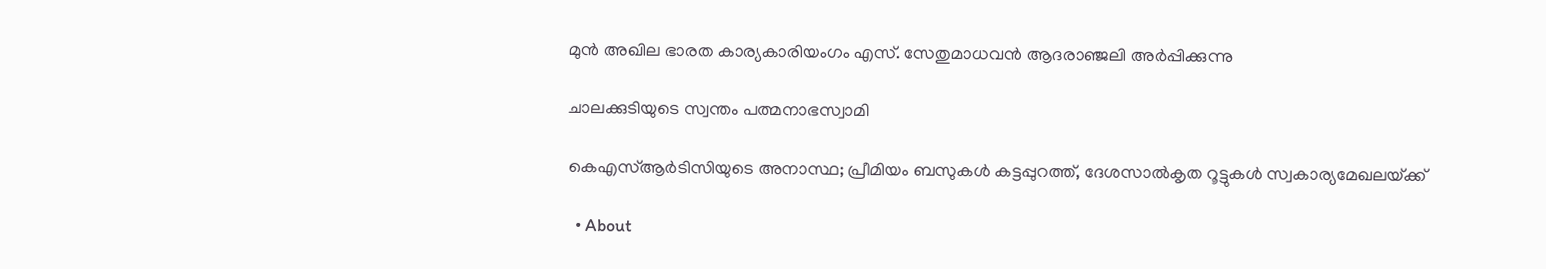മുന്‍ അഖില ഭാരത കാര്യകാരിയംഗം എസ്. സേതുമാധവന്‍ ആദരാഞ്ജലി അര്‍പ്പിക്കുന്നു

ചാലക്കുടിയുടെ സ്വന്തം പത്മനാഭസ്വാമി

കെഎസ്ആര്‍ടിസിയുടെ അനാസ്ഥ; പ്രീമിയം ബസുകള്‍ കട്ടപ്പുറത്ത്, ദേശസാല്‍കൃത റൂട്ടുകള്‍ സ്വകാര്യമേഖലയ്‌ക്ക്

  • About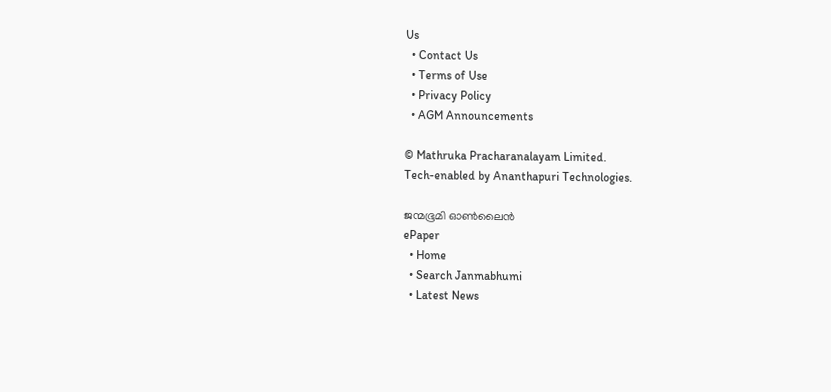Us
  • Contact Us
  • Terms of Use
  • Privacy Policy
  • AGM Announcements

© Mathruka Pracharanalayam Limited.
Tech-enabled by Ananthapuri Technologies.

ജന്മഭൂമി ഓണ്‍ലൈന്‍
ePaper
  • Home
  • Search Janmabhumi
  • Latest News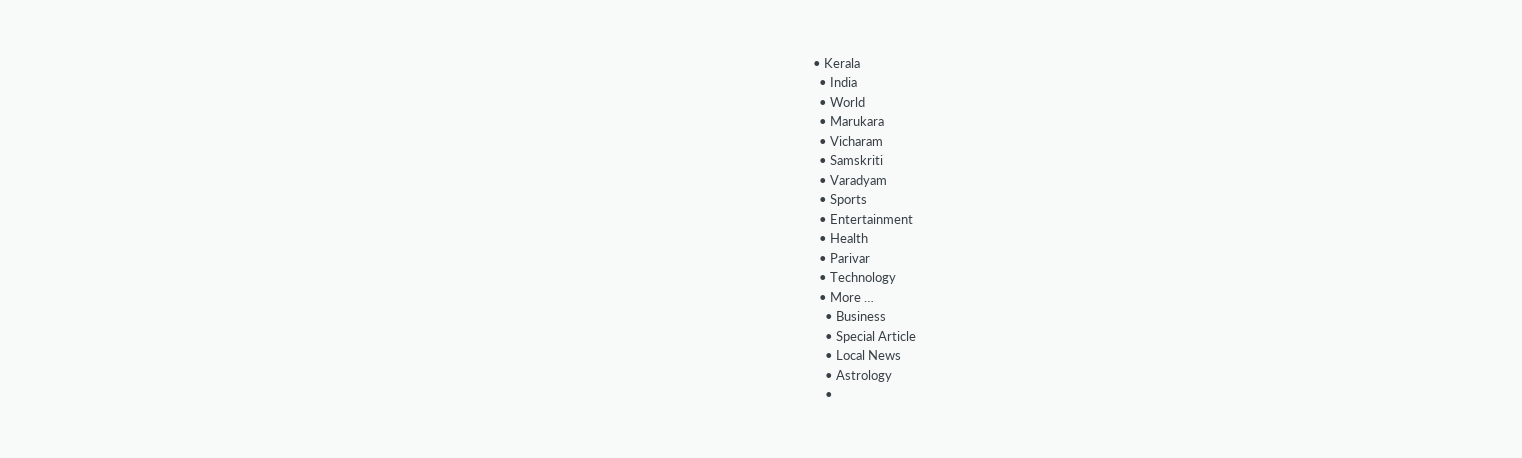• Kerala
  • India
  • World
  • Marukara
  • Vicharam
  • Samskriti
  • Varadyam
  • Sports
  • Entertainment
  • Health
  • Parivar
  • Technology
  • More …
    • Business
    • Special Article
    • Local News
    • Astrology
    •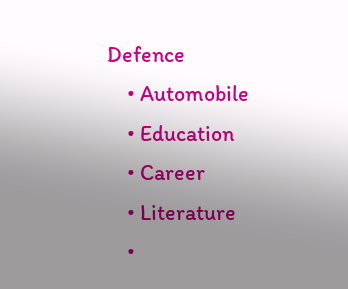Defence
    • Automobile
    • Education
    • Career
    • Literature
    •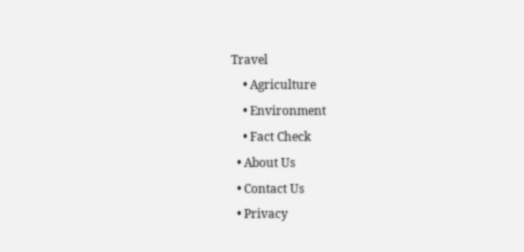Travel
    • Agriculture
    • Environment
    • Fact Check
  • About Us
  • Contact Us
  • Privacy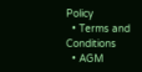Policy
  • Terms and Conditions
  • AGM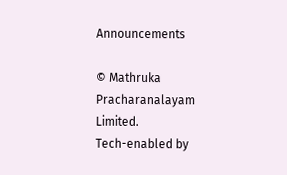Announcements

© Mathruka Pracharanalayam Limited.
Tech-enabled by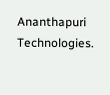Ananthapuri Technologies.